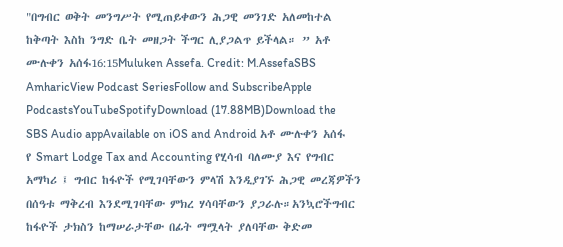"በግብር ወቅት መንግሥት የሚጠይቀውን ሕጋዊ መንገድ አለመከተል ከቅጣት እስከ ንግድ ቤት መዘጋት ችግር ሊያጋልጥ ይችላል። ” አቶ ሙሉቀን አሰፋ16:15Muluken Assefa. Credit: M.AssefaSBS AmharicView Podcast SeriesFollow and SubscribeApple PodcastsYouTubeSpotifyDownload (17.88MB)Download the SBS Audio appAvailable on iOS and Android አቶ ሙሉቀን አሰፋ የ Smart Lodge Tax and Accounting የሂሳብ ባለሙያ እና የግብር አማካሪ ፤ ግብር ከፋዮች የሚገባቸውን ምላሽ እንዲያገኙ ሕጋዊ መረጃዎችን በሰዓቱ ማቅረብ እንደሚገባቸው ምክረ ሃሳባቸውን ያጋራሉ።አንኳሮችግብር ከፋዮች ታክስን ከማሠራታቸው በፊት ማሟላት ያለባቸው ቅድመ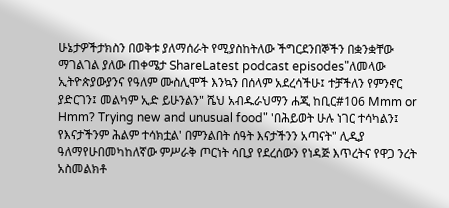ሁኔታዎችታክስን በወቅቱ ያለማሰራት የሚያስከትለው ችግርደንበኞችን በቋንቋቸው ማገልገል ያለው ጠቀሜታ ShareLatest podcast episodes"ለመላው ኢትዮጵያውያንና የዓለም ሙስሊሞች እንኳን በሰላም አደረሳችሁ፤ ተቻችለን የምንኖር ያድርገን፤ መልካም ኢድ ይሁንልን" ሼህ አብዱራህማን ሐጂ ከቢር#106 Mmm or Hmm? Trying new and unusual food" 'በሕይወት ሁሉ ነገር ተሳካልን፤ የእናታችንም ሕልም ተሳክቷል' በምንልበት ሰዓት እናታችንን አጣናት" ሊዲያ ዓለማየሁበመካከለኛው ምሥራቅ ጦርነት ሳቢያ የደረሰውን የነዳጅ እጥረትና የዋጋ ንረት አስመልክቶ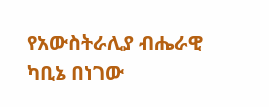የአውስትራሊያ ብሔራዊ ካቢኔ በነገው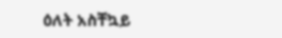ዕለት አስቸኳይ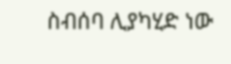ስብሰባ ሊያካሂድ ነው